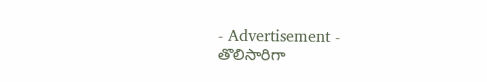- Advertisement -
తొలిసారిగా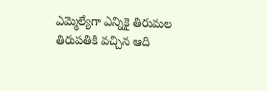ఎమ్మెల్యేగా ఎన్నికై తిరుమల తిరుపతికి వచ్చిన ఆది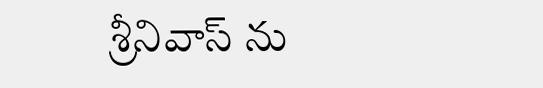శ్రీనివాస్ ను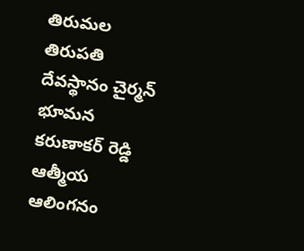తిరుమల తిరుపతి దేవస్థానం చైర్మన్ భూమన కరుణాకర్ రెడ్డి ఆత్మీయ ఆలింగనం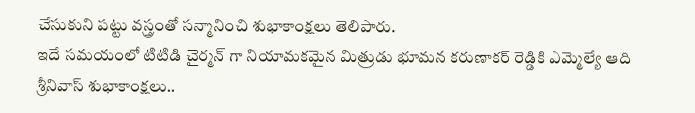చేసుకుని పట్టు వస్త్రంతో సన్మానించి శుభాకాంక్షలు తెలిపారు.
ఇదే సమయంలో టిటిడి చైర్మన్ గా నియామకమైన మిత్రుడు భూమన కరుణాకర్ రెడ్డికి ఎమ్మెల్యే ఆది శ్రీనివాస్ శుభాకాంక్షలు..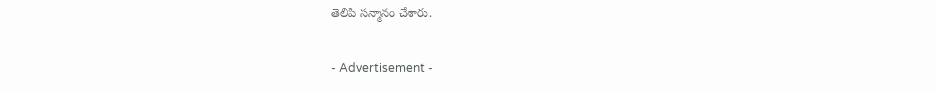తెలిపి సన్మానం చేశారు.

- Advertisement -